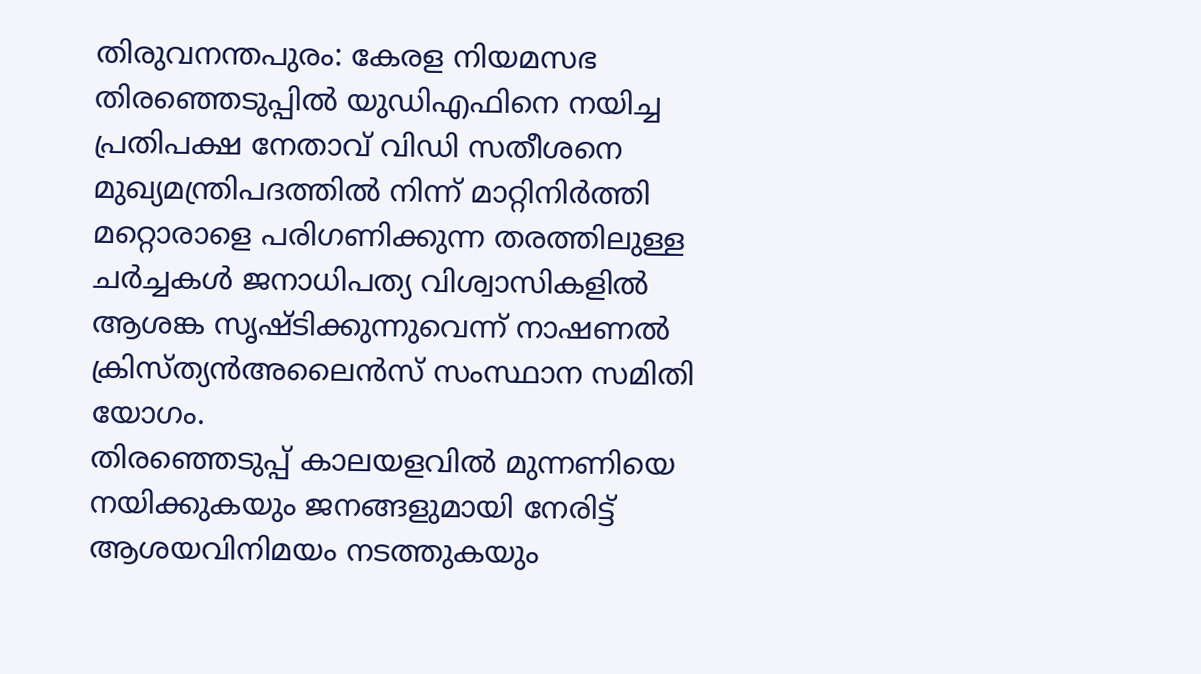തിരുവനന്തപുരം: കേരള നിയമസഭ തിരഞ്ഞെടുപ്പിൽ യുഡിഎഫിനെ നയിച്ച പ്രതിപക്ഷ നേതാവ് വിഡി സതീശനെ മുഖ്യമന്ത്രിപദത്തിൽ നിന്ന് മാറ്റിനിർത്തി മറ്റൊരാളെ പരിഗണിക്കുന്ന തരത്തിലുള്ള ചർച്ചകൾ ജനാധിപത്യ വിശ്വാസികളിൽ ആശങ്ക സൃഷ്ടിക്കുന്നുവെന്ന് നാഷണൽ ക്രിസ്ത്യൻഅലൈൻസ് സംസ്ഥാന സമിതി യോഗം.
തിരഞ്ഞെടുപ്പ് കാലയളവിൽ മുന്നണിയെ നയിക്കുകയും ജനങ്ങളുമായി നേരിട്ട് ആശയവിനിമയം നടത്തുകയും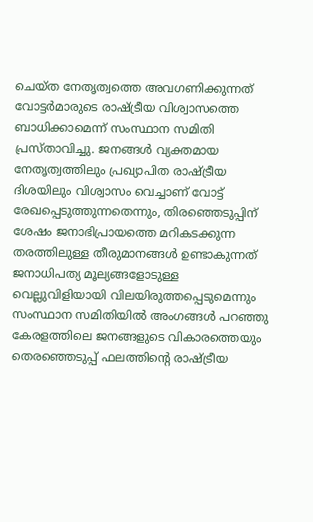ചെയ്ത നേതൃത്വത്തെ അവഗണിക്കുന്നത് വോട്ടർമാരുടെ രാഷ്ട്രീയ വിശ്വാസത്തെ ബാധിക്കാമെന്ന് സംസ്ഥാന സമിതി പ്രസ്താവിച്ചു. ജനങ്ങൾ വ്യക്തമായ നേതൃത്വത്തിലും പ്രഖ്യാപിത രാഷ്ട്രീയ ദിശയിലും വിശ്വാസം വെച്ചാണ് വോട്ട് രേഖപ്പെടുത്തുന്നതെന്നും, തിരഞ്ഞെടുപ്പിന് ശേഷം ജനാഭിപ്രായത്തെ മറികടക്കുന്ന തരത്തിലുള്ള തീരുമാനങ്ങൾ ഉണ്ടാകുന്നത് ജനാധിപത്യ മൂല്യങ്ങളോടുള്ള വെല്ലുവിളിയായി വിലയിരുത്തപ്പെടുമെന്നും സംസ്ഥാന സമിതിയിൽ അംഗങ്ങൾ പറഞ്ഞു
കേരളത്തിലെ ജനങ്ങളുടെ വികാരത്തെയും തെരഞ്ഞെടുപ്പ് ഫലത്തിന്റെ രാഷ്ട്രീയ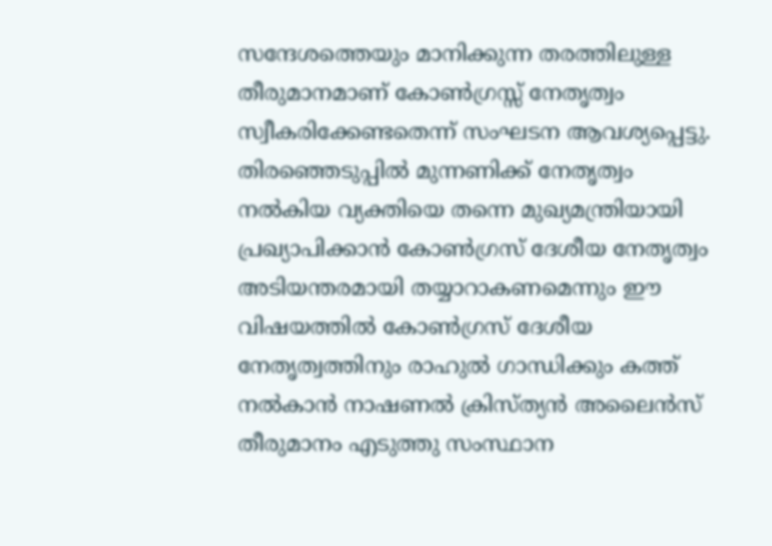സന്ദേശത്തെയും മാനിക്കുന്ന തരത്തിലുള്ള തീരുമാനമാണ് കോൺഗ്രസ്സ് നേതൃത്വം സ്വീകരിക്കേണ്ടതെന്ന് സംഘടന ആവശ്യപ്പെട്ടു. തിരഞ്ഞെടുപ്പിൽ മുന്നണിക്ക് നേതൃത്വം നൽകിയ വ്യക്തിയെ തന്നെ മുഖ്യമന്ത്രിയായി പ്രഖ്യാപിക്കാൻ കോൺഗ്രസ് ദേശീയ നേതൃത്വം അടിയന്തരമായി തയ്യാറാകണമെന്നും ഈ വിഷയത്തിൽ കോൺഗ്രസ് ദേശീയ നേതൃത്വത്തിനും രാഹുൽ ഗാന്ധിക്കും കത്ത് നൽകാൻ നാഷണൽ ക്രിസ്ത്യൻ അലൈൻസ് തീരുമാനം എടുത്തു സംസ്ഥാന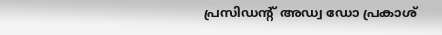പ്രസിഡൻ്റ് അഡ്വ ഡോ പ്രകാശ്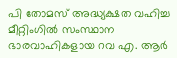പി തോമസ് അദ്ധ്യക്ഷത വഹിച്ച മീറ്റിംഗിൽ സംസ്ഥാന ഭാരവാഹികളായ റവ എ. ആർ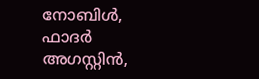നോബിൾ, ഫാദർ അഗസ്റ്റിൻ,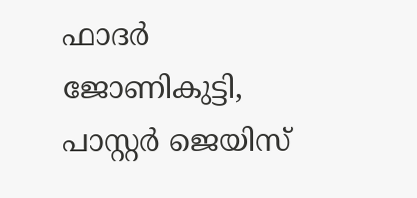ഫാദർ ജോണികുട്ടി, പാസ്റ്റർ ജെയിസ്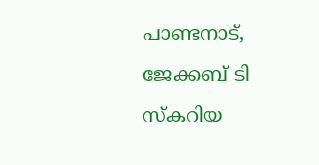പാണ്ടനാട്, ജേക്കബ് ടി സ്കറിയ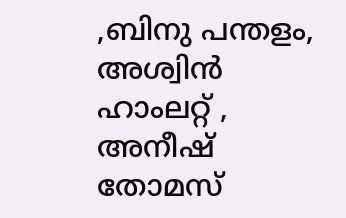,ബിനു പന്തളം, അശ്വിൻ ഹാംലറ്റ് , അനീഷ് തോമസ്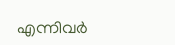എന്നിവർ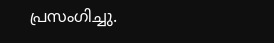പ്രസംഗിച്ചു.